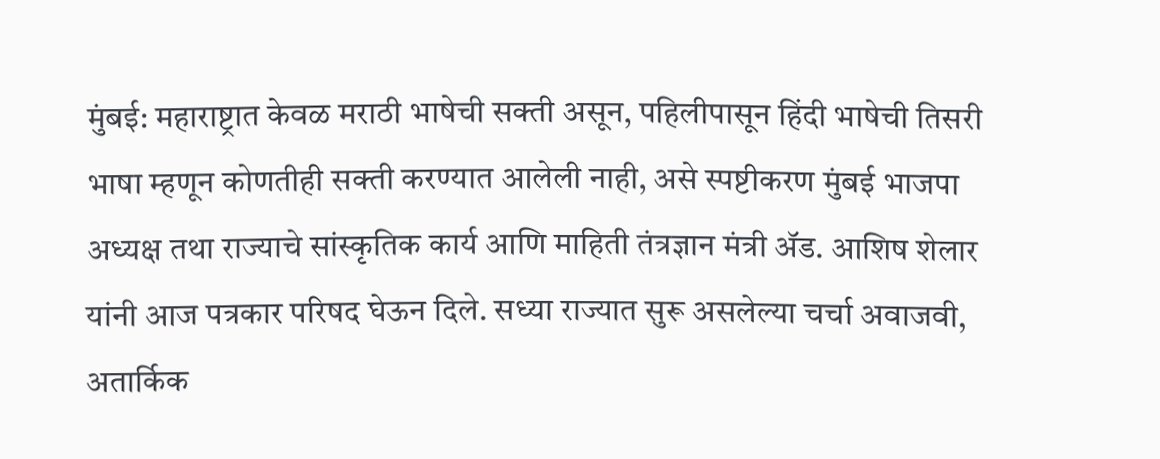मुंबई: महाराष्ट्रात केवळ मराठी भाषेची सक्ती असून, पहिलीपासून हिंदी भाषेची तिसरी भाषा म्हणून कोणतीही सक्ती करण्यात आलेली नाही, असे स्पष्टीकरण मुंबई भाजपा अध्यक्ष तथा राज्याचे सांस्कृतिक कार्य आणि माहिती तंत्रज्ञान मंत्री ॲड. आशिष शेलार यांनी आज पत्रकार परिषद घेऊन दिले. सध्या राज्यात सुरू असलेल्या चर्चा अवाजवी, अतार्किक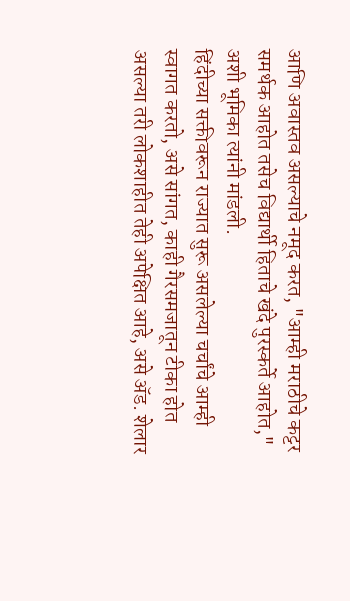आणि अवास्तव असल्याचे नमूद करत, "आम्ही मराठीचे कट्टर समर्थक आहोत तसेच विद्यार्थी हिताचे खंदे पुरस्कर्ते आहोत," अशी भूमिका त्यांनी मांडली.
हिंदीच्या सक्तीवरून राज्यात सुरू असलेल्या चर्चांचे आम्ही स्वागत करतो, असे सांगत, काही गैरसमजातून टीका होत असल्या तरी लोकशाहीत तेही अपेक्षित आहे, असे ॲड. शेलार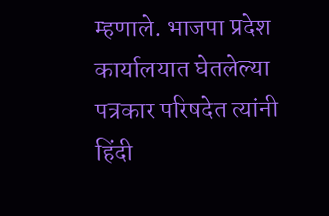म्हणाले. भाजपा प्रदेश कार्यालयात घेतलेल्या पत्रकार परिषदेत त्यांनी हिंदी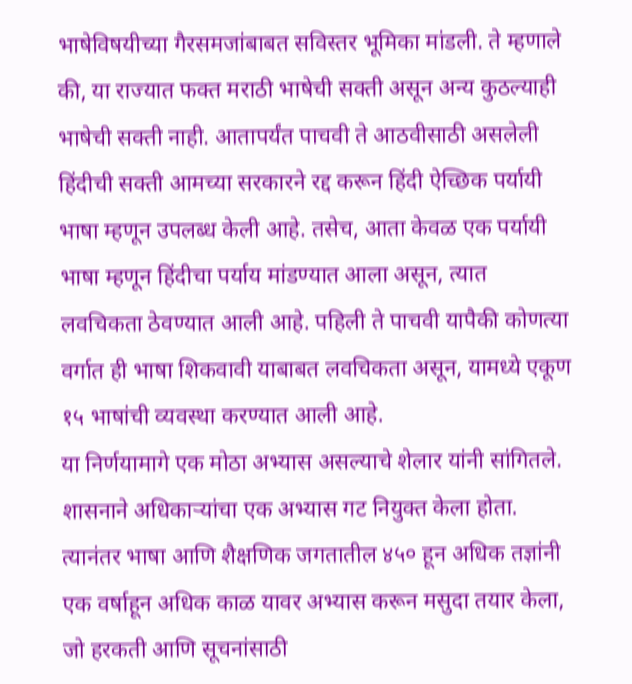भाषेविषयीच्या गैरसमजांबाबत सविस्तर भूमिका मांडली. ते म्हणाले की, या राज्यात फक्त मराठी भाषेची सक्ती असून अन्य कुठल्याही भाषेची सक्ती नाही. आतापर्यंत पाचवी ते आठवीसाठी असलेली हिंदीची सक्ती आमच्या सरकारने रद्द करून हिंदी ऐच्छिक पर्यायी भाषा म्हणून उपलब्ध केली आहे. तसेच, आता केवळ एक पर्यायी भाषा म्हणून हिंदीचा पर्याय मांडण्यात आला असून, त्यात लवचिकता ठेवण्यात आली आहे. पहिली ते पाचवी यापैकी कोणत्या वर्गात ही भाषा शिकवावी याबाबत लवचिकता असून, यामध्ये एकूण १५ भाषांची व्यवस्था करण्यात आली आहे.
या निर्णयामागे एक मोठा अभ्यास असल्याचे शेलार यांनी सांगितले. शासनाने अधिकाऱ्यांचा एक अभ्यास गट नियुक्त केला होता. त्यानंतर भाषा आणि शैक्षणिक जगतातील ४५० हून अधिक तज्ञांनी एक वर्षाहून अधिक काळ यावर अभ्यास करून मसुदा तयार केला, जो हरकती आणि सूचनांसाठी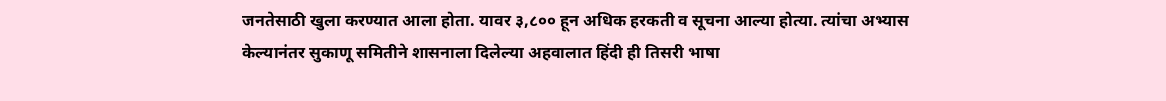जनतेसाठी खुला करण्यात आला होता. यावर ३,८०० हून अधिक हरकती व सूचना आल्या होत्या. त्यांचा अभ्यास केल्यानंतर सुकाणू समितीने शासनाला दिलेल्या अहवालात हिंदी ही तिसरी भाषा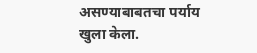असण्याबाबतचा पर्याय खुला केला.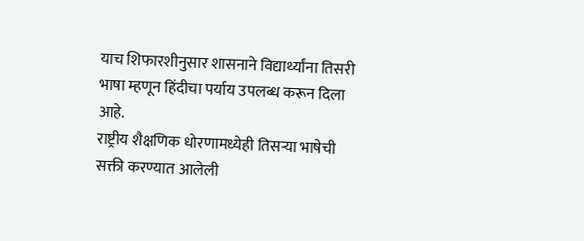याच शिफारशीनुसार शासनाने विद्यार्थ्यांना तिसरी भाषा म्हणून हिंदीचा पर्याय उपलब्ध करून दिला आहे.
राष्ट्रीय शैक्षणिक धोरणामध्येही तिसऱ्या भाषेची सक्ती करण्यात आलेली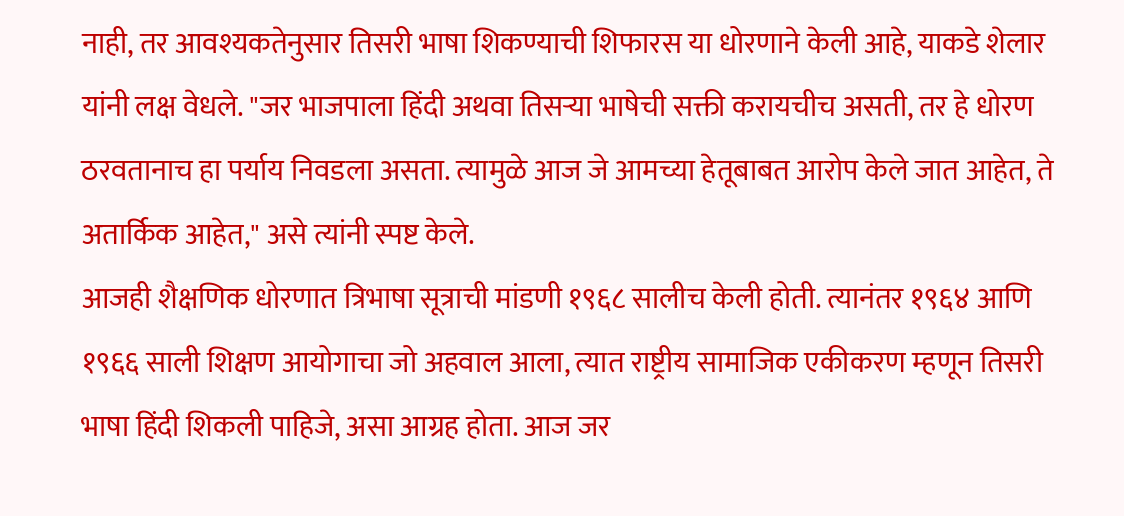नाही, तर आवश्यकतेनुसार तिसरी भाषा शिकण्याची शिफारस या धोरणाने केली आहे, याकडे शेलार यांनी लक्ष वेधले. "जर भाजपाला हिंदी अथवा तिसऱ्या भाषेची सक्ती करायचीच असती, तर हे धोरण ठरवतानाच हा पर्याय निवडला असता. त्यामुळे आज जे आमच्या हेतूबाबत आरोप केले जात आहेत, ते अतार्किक आहेत," असे त्यांनी स्पष्ट केले.
आजही शैक्षणिक धोरणात त्रिभाषा सूत्राची मांडणी १९६८ सालीच केली होती. त्यानंतर १९६४ आणि १९६६ साली शिक्षण आयोगाचा जो अहवाल आला, त्यात राष्ट्रीय सामाजिक एकीकरण म्हणून तिसरी भाषा हिंदी शिकली पाहिजे, असा आग्रह होता. आज जर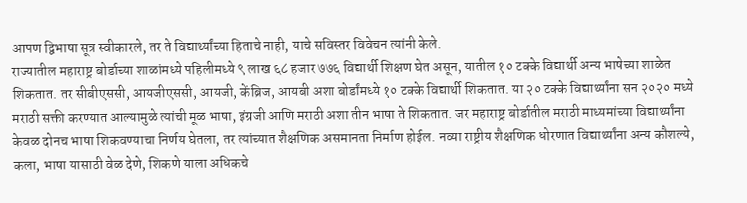आपण द्विभाषा सूत्र स्वीकारले, तर ते विद्यार्थ्यांच्या हिताचे नाही, याचे सविस्तर विवेचन त्यांनी केले.
राज्यातील महाराष्ट्र बोर्डाच्या शाळांमध्ये पहिलीमध्ये ९ लाख ६८ हजार ७७६ विद्यार्थी शिक्षण घेत असून, यातील १० टक्के विद्यार्थी अन्य भाषेच्या शाळेत शिकतात. तर सीबीएससी, आयजीएससी, आयजी, केंब्रिज, आयबी अशा बोर्डांमध्ये १० टक्के विद्यार्थी शिकतात. या २० टक्के विद्यार्थ्यांना सन २०२० मध्ये मराठी सक्ती करण्यात आल्यामुळे त्यांची मूळ भाषा, इंग्रजी आणि मराठी अशा तीन भाषा ते शिकतात. जर महाराष्ट्र बोर्डातील मराठी माध्यमांच्या विद्यार्थ्यांना केवळ दोनच भाषा शिकवण्याचा निर्णय घेतला, तर त्यांच्यात शैक्षणिक असमानता निर्माण होईल. नव्या राष्ट्रीय शैक्षणिक धोरणात विद्यार्थ्यांना अन्य कौशल्ये, कला, भाषा यासाठी वेळ देणे, शिकणे याला अधिकचे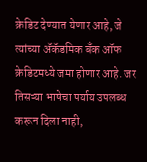क्रेडिट देण्यात येणार आहे, जे त्यांच्या ॲकॅडमिक बँक ऑफ क्रेडिटमध्ये जमा होणार आहे. जर तिसऱ्या भाषेचा पर्याय उपलब्ध करून दिला नाही,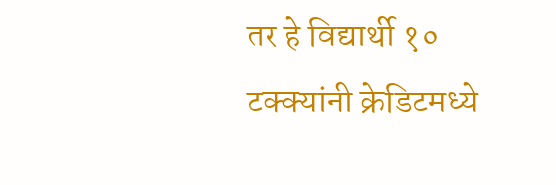तर हे विद्यार्थी १० टक्क्यांनी क्रेडिटमध्ये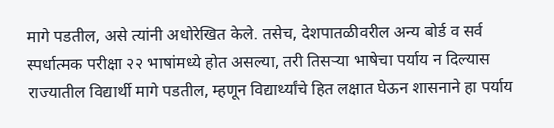मागे पडतील, असे त्यांनी अधोरेखित केले. तसेच, देशपातळीवरील अन्य बोर्ड व सर्व स्पर्धात्मक परीक्षा २२ भाषांमध्ये होत असल्या, तरी तिसऱ्या भाषेचा पर्याय न दिल्यास राज्यातील विद्यार्थी मागे पडतील, म्हणून विद्यार्थ्यांचे हित लक्षात घेऊन शासनाने हा पर्याय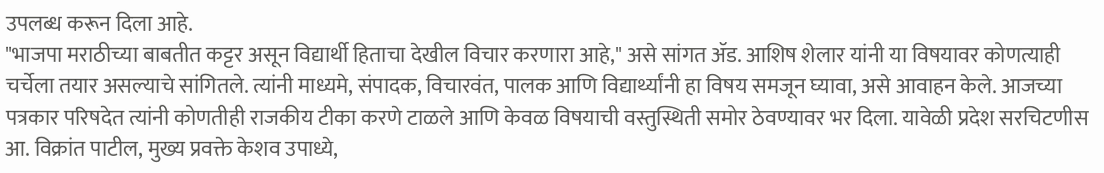उपलब्ध करून दिला आहे.
"भाजपा मराठीच्या बाबतीत कट्टर असून विद्यार्थी हिताचा देखील विचार करणारा आहे," असे सांगत ॲड. आशिष शेलार यांनी या विषयावर कोणत्याही चर्चेला तयार असल्याचे सांगितले. त्यांनी माध्यमे, संपादक, विचारवंत, पालक आणि विद्यार्थ्यांनी हा विषय समजून घ्यावा, असे आवाहन केले. आजच्या पत्रकार परिषदेत त्यांनी कोणतीही राजकीय टीका करणे टाळले आणि केवळ विषयाची वस्तुस्थिती समोर ठेवण्यावर भर दिला. यावेळी प्रदेश सरचिटणीस आ. विक्रांत पाटील, मुख्य प्रवक्ते केशव उपाध्ये,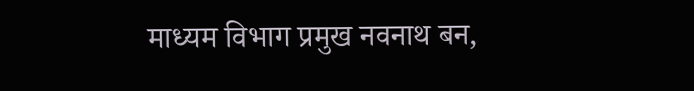माध्यम विभाग प्रमुख नवनाथ बन,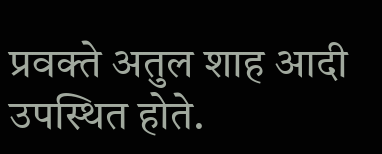प्रवक्ते अतुल शाह आदी उपस्थित होते.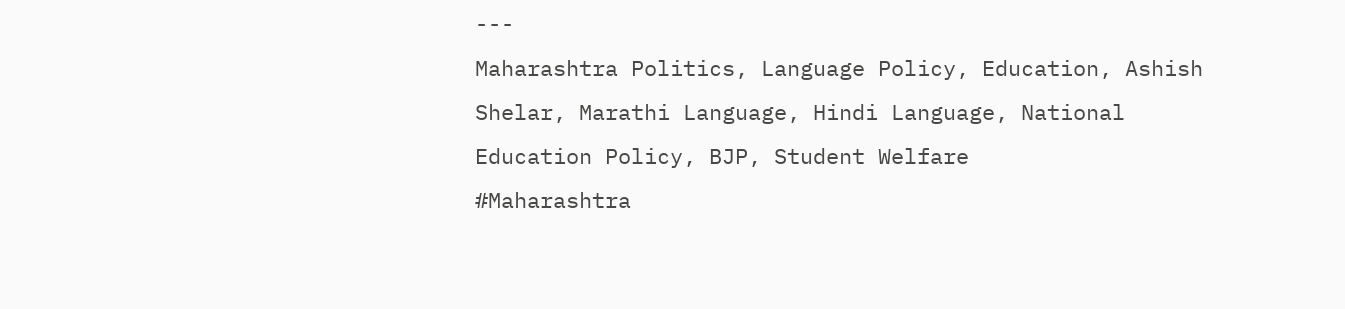---
Maharashtra Politics, Language Policy, Education, Ashish Shelar, Marathi Language, Hindi Language, National Education Policy, BJP, Student Welfare
#Maharashtra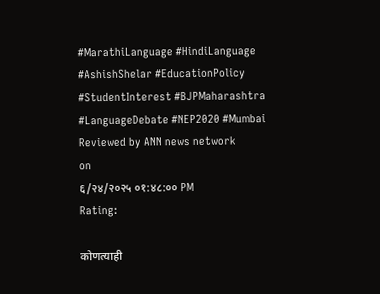#MarathiLanguage #HindiLanguage #AshishShelar #EducationPolicy #StudentInterest #BJPMaharashtra #LanguageDebate #NEP2020 #Mumbai
Reviewed by ANN news network
on
६/२४/२०२५ ०१:४८:०० PM
Rating:

कोणत्याही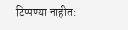टिप्पण्या नाहीत: